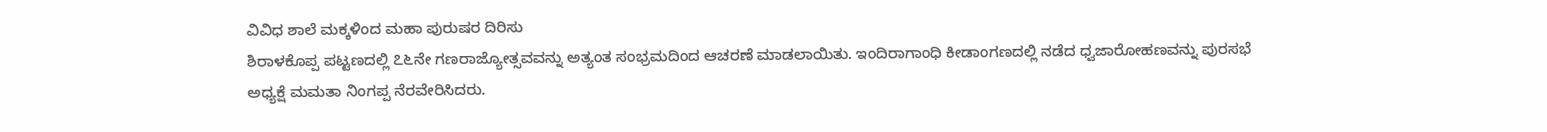ವಿವಿಧ ಶಾಲೆ ಮಕ್ಕಳಿಂದ ಮಹಾ ಪುರುಷರ ದಿರಿಸು
ಶಿರಾಳಕೊಪ್ಪ ಪಟ್ಟಣದಲ್ಲಿ ೭೬ನೇ ಗಣರಾಜ್ಯೋತ್ಸವವನ್ನು ಅತ್ಯಂತ ಸಂಭ್ರಮದಿಂದ ಆಚರಣೆ ಮಾಡಲಾಯಿತು. ಇಂದಿರಾಗಾಂಧಿ ಕೀಡಾಂಗಣದಲ್ಲಿ ನಡೆದ ಧ್ವಜಾರೋಹಣವನ್ನು ಪುರಸಭೆ ಅಧ್ಯಕ್ಷೆ ಮಮತಾ ನಿಂಗಪ್ಪ ನೆರವೇರಿಸಿದರು.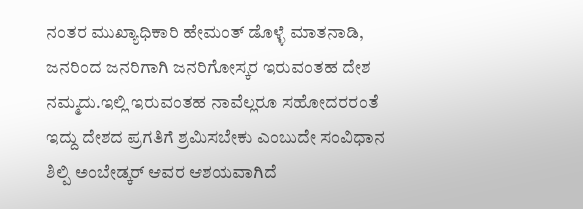ನಂತರ ಮುಖ್ಯಾಧಿಕಾರಿ ಹೇಮಂತ್ ಡೊಳ್ಳೆ ಮಾತನಾಡಿ, ಜನರಿಂದ ಜನರಿಗಾಗಿ ಜನರಿಗೋಸ್ಕರ ಇರುವಂತಹ ದೇಶ ನಮ್ಮದು.ಇಲ್ಲಿ ಇರುವಂತಹ ನಾವೆಲ್ಲರೂ ಸಹೋದರರಂತೆ ಇದ್ದು ದೇಶದ ಪ್ರಗತಿಗೆ ಶ್ರಮಿಸಬೇಕು ಎಂಬುದೇ ಸಂವಿಧಾನ ಶಿಲ್ಪಿ ಅಂಬೇಡ್ಕರ್ ಆವರ ಆಶಯವಾಗಿದೆ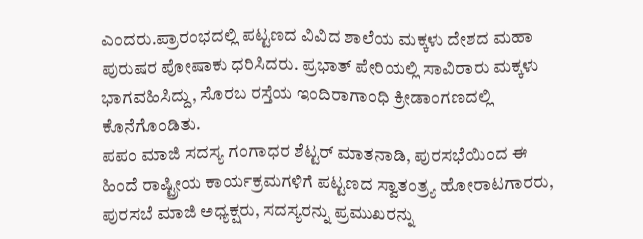ಎಂದರು.ಪ್ರಾರಂಭದಲ್ಲಿ ಪಟ್ಟಣದ ವಿವಿದ ಶಾಲೆಯ ಮಕ್ಕಳು ದೇಶದ ಮಹಾ ಪುರುಷರ ಪೋಷಾಕು ಧರಿಸಿದರು. ಪ್ರಭಾತ್ ಪೇರಿಯಲ್ಲಿ ಸಾವಿರಾರು ಮಕ್ಕಳು ಭಾಗವಹಿಸಿದ್ದು, ಸೊರಬ ರಸ್ತೆಯ ಇಂದಿರಾಗಾಂಧಿ ಕ್ರೀಡಾಂಗಣದಲ್ಲಿ ಕೊನೆಗೊಂಡಿತು.
ಪಪಂ ಮಾಜಿ ಸದಸ್ಯ ಗಂಗಾಧರ ಶೆಟ್ಟರ್ ಮಾತನಾಡಿ, ಪುರಸಭೆಯಿಂದ ಈ ಹಿಂದೆ ರಾಷ್ಟ್ರೀಯ ಕಾರ್ಯಕ್ರಮಗಳಿಗೆ ಪಟ್ಟಣದ ಸ್ವಾತಂತ್ರ್ಯ ಹೋರಾಟಗಾರರು, ಪುರಸಬೆ ಮಾಜಿ ಅಧ್ಯಕ್ಷರು, ಸದಸ್ಯರನ್ನು ಪ್ರಮುಖರನ್ನು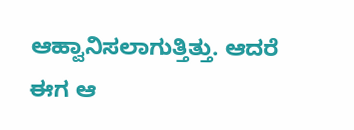ಆಹ್ವಾನಿಸಲಾಗುತ್ತಿತ್ತು. ಆದರೆ ಈಗ ಆ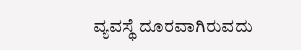ವ್ಯವಸ್ಥೆ ದೂರವಾಗಿರುವದು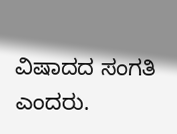ವಿಷಾದದ ಸಂಗತಿ ಎಂದರು.